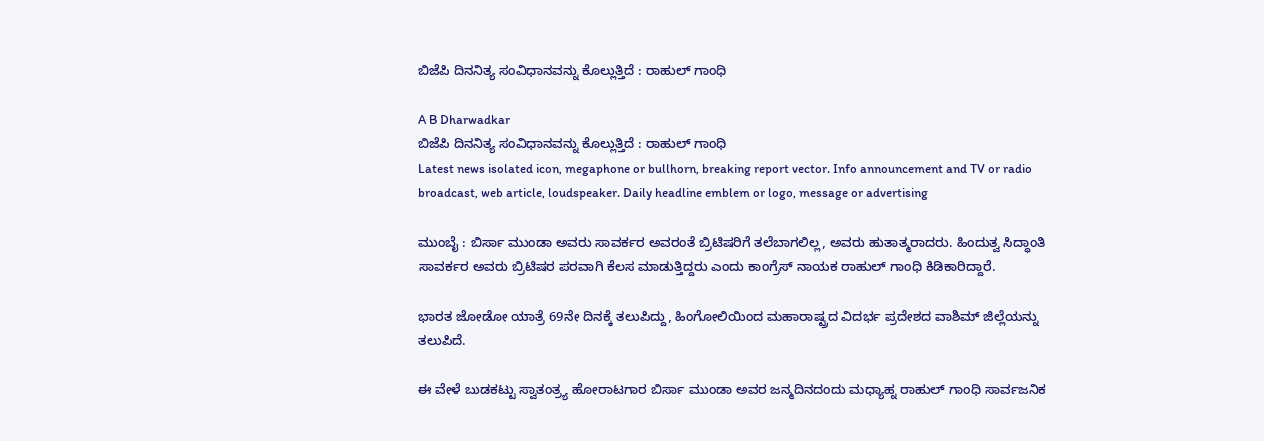ಬಿಜೆಪಿ ದಿನನಿತ್ಯ ಸಂವಿಧಾನವನ್ನು ಕೊಲ್ಲುತ್ತಿದೆ : ರಾಹುಲ್ ಗಾಂಧಿ

A B Dharwadkar
ಬಿಜೆಪಿ ದಿನನಿತ್ಯ ಸಂವಿಧಾನವನ್ನು ಕೊಲ್ಲುತ್ತಿದೆ : ರಾಹುಲ್ ಗಾಂಧಿ
Latest news isolated icon, megaphone or bullhorn, breaking report vector. Info announcement and TV or radio broadcast, web article, loudspeaker. Daily headline emblem or logo, message or advertising

ಮುಂಬೈ : ಬಿರ್ಸಾ ಮುಂಡಾ ಅವರು ಸಾವರ್ಕರ ಅವರಂತೆ ಬ್ರಿಟಿಷರಿಗೆ ತಲೆಬಾಗಲಿಲ್ಲ, ಅವರು ಹುತಾತ್ಮರಾದರು. ಹಿಂದುತ್ವ ಸಿದ್ಧಾಂತಿ ಸಾವರ್ಕರ ಅವರು ಬ್ರಿಟಿಷರ ಪರವಾಗಿ ಕೆಲಸ ಮಾಡುತ್ತಿದ್ದರು ಎಂದು ಕಾಂಗ್ರೆಸ್ ನಾಯಕ ರಾಹುಲ್ ಗಾಂಧಿ ಕಿಡಿಕಾರಿದ್ದಾರೆ.

ಭಾರತ ಜೋಡೋ ಯಾತ್ರೆ 69ನೇ ದಿನಕ್ಕೆ ತಲುಪಿದ್ದು, ಹಿಂಗೋಲಿಯಿಂದ ಮಹಾರಾಷ್ಟ್ರದ ವಿದರ್ಭ ಪ್ರದೇಶದ ವಾಶಿಮ್ ಜಿಲ್ಲೆಯನ್ನು ತಲುಪಿದೆ.

ಈ ವೇಳೆ ಬುಡಕಟ್ಟು ಸ್ವಾತಂತ್ರ್ಯ ಹೋರಾಟಗಾರ ಬಿರ್ಸಾ ಮುಂಡಾ ಅವರ ಜನ್ಮದಿನದಂದು ಮಧ್ಯಾಹ್ನ ರಾಹುಲ್ ಗಾಂಧಿ ಸಾರ್ವಜನಿಕ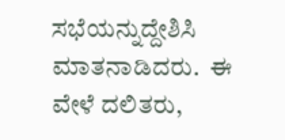ಸಭೆಯನ್ನುದ್ದೇಶಿಸಿ ಮಾತನಾಡಿದರು.  ಈ ವೇಳೆ ದಲಿತರು,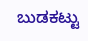ಬುಡಕಟ್ಟು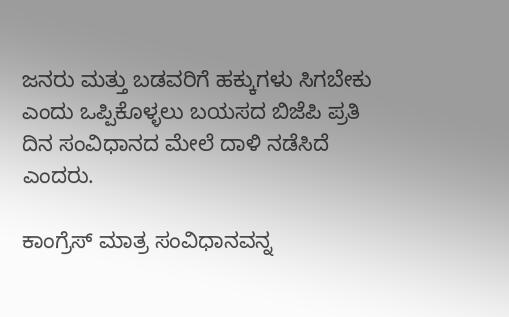ಜನರು ಮತ್ತು ಬಡವರಿಗೆ ಹಕ್ಕುಗಳು ಸಿಗಬೇಕು ಎಂದು ಒಪ್ಪಿಕೊಳ್ಳಲು ಬಯಸದ ಬಿಜೆಪಿ ಪ್ರತಿ ದಿನ ಸಂವಿಧಾನದ ಮೇಲೆ ದಾಳಿ ನಡೆಸಿದೆ ಎಂದರು.

ಕಾಂಗ್ರೆಸ್ ಮಾತ್ರ ಸಂವಿಧಾನವನ್ನ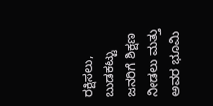ರಕ್ಷಿಸಲು, ಬುಡಕಟ್ಟು ಜನರಿಗೆ ಶಿಕ್ಷಣ ನೀಡಲು ಮತ್ತು ಅವರ ಭೂಮಿ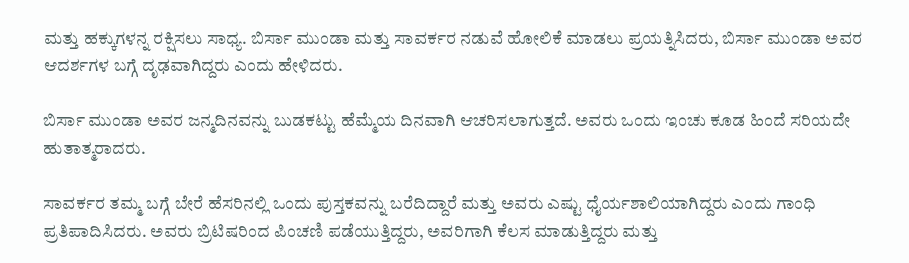ಮತ್ತು ಹಕ್ಕುಗಳನ್ನ ರಕ್ಷಿಸಲು ಸಾಧ್ಯ. ಬಿರ್ಸಾ ಮುಂಡಾ ಮತ್ತು ಸಾವರ್ಕರ ನಡುವೆ ಹೋಲಿಕೆ ಮಾಡಲು ಪ್ರಯತ್ನಿಸಿದರು, ಬಿರ್ಸಾ ಮುಂಡಾ ಅವರ ಆದರ್ಶಗಳ ಬಗ್ಗೆ ದೃಢವಾಗಿದ್ದರು ಎಂದು ಹೇಳಿದರು.

ಬಿರ್ಸಾ ಮುಂಡಾ ಅವರ ಜನ್ಮದಿನವನ್ನು ಬುಡಕಟ್ಟು ಹೆಮ್ಮೆಯ ದಿನವಾಗಿ ಆಚರಿಸಲಾಗುತ್ತದೆ. ಅವರು ಒಂದು ಇಂಚು ಕೂಡ ಹಿಂದೆ ಸರಿಯದೇ ಹುತಾತ್ಮರಾದರು.

ಸಾವರ್ಕರ ತಮ್ಮ ಬಗ್ಗೆ ಬೇರೆ ಹೆಸರಿನಲ್ಲಿ ಒಂದು ಪುಸ್ತಕವನ್ನು ಬರೆದಿದ್ದಾರೆ ಮತ್ತು ಅವರು ಎಷ್ಟು ಧೈರ್ಯಶಾಲಿಯಾಗಿದ್ದರು ಎಂದು ಗಾಂಧಿ ಪ್ರತಿಪಾದಿಸಿದರು. ಅವರು ಬ್ರಿಟಿಷರಿಂದ ಪಿಂಚಣಿ ಪಡೆಯುತ್ತಿದ್ದರು, ಅವರಿಗಾಗಿ ಕೆಲಸ ಮಾಡುತ್ತಿದ್ದರು ಮತ್ತು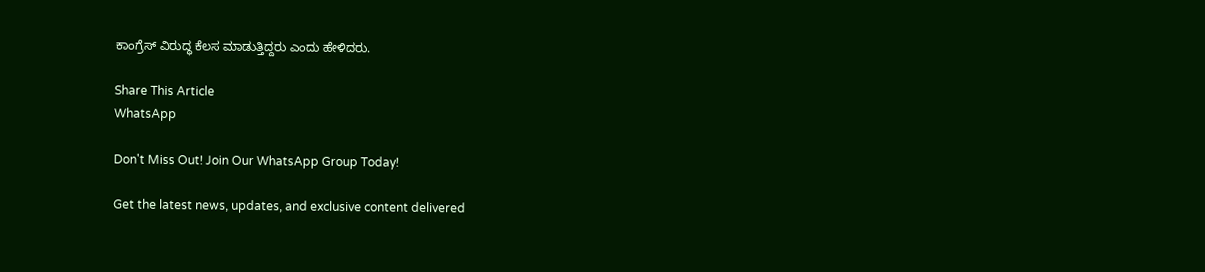ಕಾಂಗ್ರೆಸ್ ವಿರುದ್ಧ ಕೆಲಸ ಮಾಡುತ್ತಿದ್ದರು ಎಂದು ಹೇಳಿದರು.

Share This Article
WhatsApp

Don't Miss Out! Join Our WhatsApp Group Today!

Get the latest news, updates, and exclusive content delivered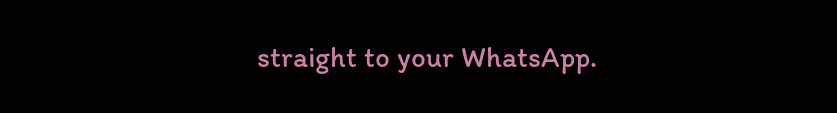straight to your WhatsApp.